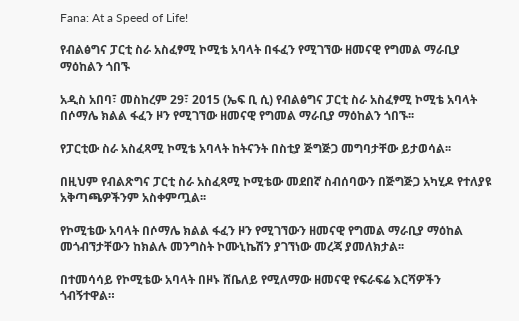Fana: At a Speed of Life!

የብልፅግና ፓርቲ ስራ አስፈፃሚ ኮሚቴ አባላት በፋፈን የሚገኘው ዘመናዊ የግመል ማራቢያ ማዕከልን ጎበኙ

አዲስ አበባ፣ መስከረም 29፣ 2015 (ኤፍ ቢ ሲ) የብልፅግና ፓርቲ ስራ አስፈፃሚ ኮሚቴ አባላት በሶማሌ ክልል ፋፈን ዞን የሚገኘው ዘመናዊ የግመል ማራቢያ ማዕከልን ጎበኙ፡፡

የፓርቲው ስራ አስፈጻሚ ኮሚቴ አባላት ከትናንት በስቲያ ጅግጅጋ መግባታቸው ይታወሳል፡፡

በዚህም የብልጽግና ፓርቲ ስራ አስፈጻሚ ኮሚቴው መደበኛ ስብሰባውን በጅግጅጋ አካሂዶ የተለያዩ አቅጣጫዎችንም አስቀምጧል፡፡

የኮሚቴው አባላት በሶማሌ ክልል ፋፈን ዞን የሚገኘውን ዘመናዊ የግመል ማራቢያ ማዕከል መጎብኘታቸውን ከክልሉ መንግስት ኮሙኒኬሽን ያገኘነው መረጃ ያመለክታል፡፡

በተመሳሳይ የኮሚቴው አባላት በዞኑ ሸቤለይ የሚለማው ዘመናዊ የፍራፍሬ እርሻዎችን ጎብኝተዋል።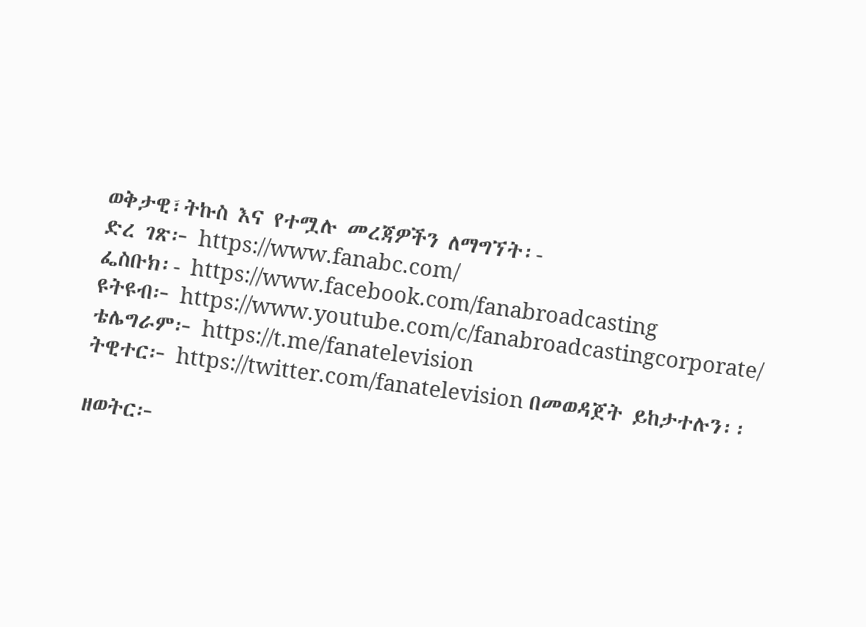ወቅታዊ፣ትኩስ እና የተሟሉ መረጃዎችን ለማግኘት፡-
ድረ ገጽ፦ https://www.fanabc.com/
ፌስቡክ፡- https://www.facebook.com/fanabroadcasting
ዩትዩብ፦ https://www.youtube.com/c/fanabroadcastingcorporate/
ቴሌግራም፦ https://t.me/fanatelevision
ትዊተር፦ https://twitter.com/fanatelevision በመወዳጀት ይከታተሉን፡፡

ዘወትር፦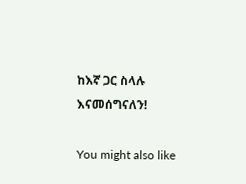ከእኛ ጋር ስላሉ እናመሰግናለን!

You might also like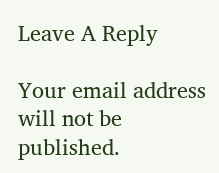Leave A Reply

Your email address will not be published.